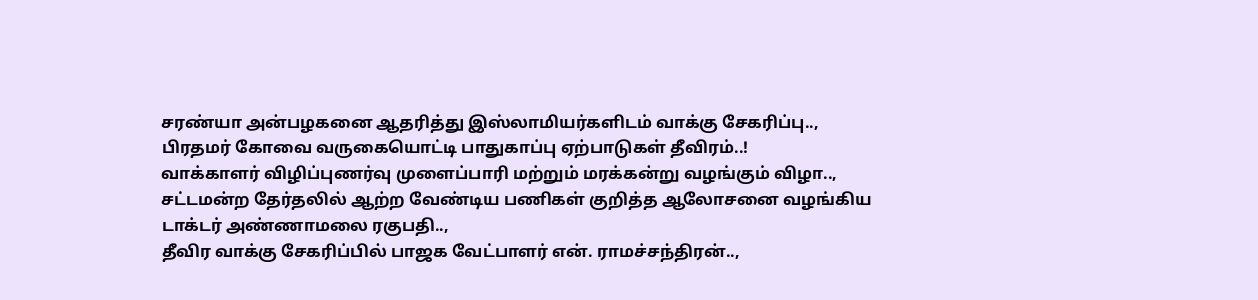சரண்யா அன்பழகனை ஆதரித்து இஸ்லாமியர்களிடம் வாக்கு சேகரிப்பு..,
பிரதமர் கோவை வருகையொட்டி பாதுகாப்பு ஏற்பாடுகள் தீவிரம்..!
வாக்காளர் விழிப்புணர்வு முளைப்பாரி மற்றும் மரக்கன்று வழங்கும் விழா..,
சட்டமன்ற தேர்தலில் ஆற்ற வேண்டிய பணிகள் குறித்த ஆலோசனை வழங்கிய டாக்டர் அண்ணாமலை ரகுபதி..,
தீவிர வாக்கு சேகரிப்பில் பாஜக வேட்பாளர் என். ராமச்சந்திரன்..,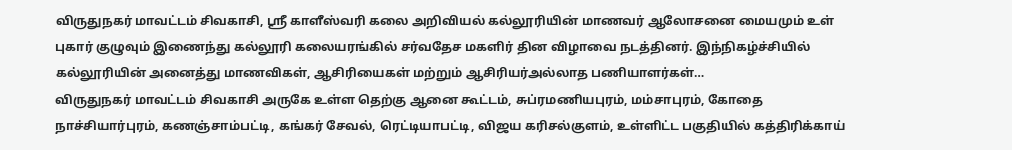விருதுநகர் மாவட்டம் சிவகாசி, ஸ்ரீ காளீஸ்வரி கலை அறிவியல் கல்லூரியின் மாணவர் ஆலோசனை மையமும் உள் புகார் குழுவும் இணைந்து கல்லூரி கலையரங்கில் சர்வதேச மகளிர் தின விழாவை நடத்தினர். இந்நிகழ்ச்சியில் கல்லூரியின் அனைத்து மாணவிகள், ஆசிரியைகள் மற்றும் ஆசிரியர்அல்லாத பணியாளர்கள்…
விருதுநகர் மாவட்டம் சிவகாசி அருகே உள்ள தெற்கு ஆனை கூட்டம், சுப்ரமணியபுரம், மம்சாபுரம், கோதை நாச்சியார்புரம், கணஞ்சாம்பட்டி, கங்கர் சேவல், ரெட்டியாபட்டி, விஜய கரிசல்குளம், உள்ளிட்ட பகுதியில் கத்திரிக்காய்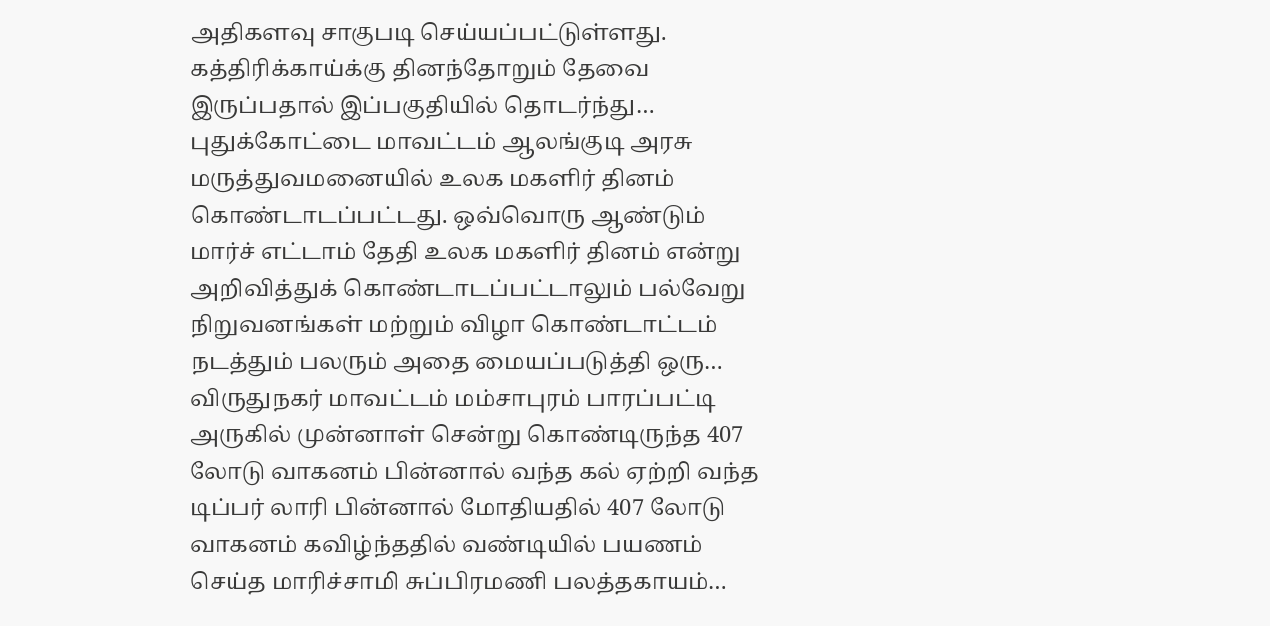அதிகளவு சாகுபடி செய்யப்பட்டுள்ளது. கத்திரிக்காய்க்கு தினந்தோறும் தேவை இருப்பதால் இப்பகுதியில் தொடர்ந்து…
புதுக்கோட்டை மாவட்டம் ஆலங்குடி அரசு மருத்துவமனையில் உலக மகளிர் தினம் கொண்டாடப்பட்டது. ஒவ்வொரு ஆண்டும் மார்ச் எட்டாம் தேதி உலக மகளிர் தினம் என்று அறிவித்துக் கொண்டாடப்பட்டாலும் பல்வேறு நிறுவனங்கள் மற்றும் விழா கொண்டாட்டம் நடத்தும் பலரும் அதை மையப்படுத்தி ஒரு…
விருதுநகர் மாவட்டம் மம்சாபுரம் பாரப்பட்டி அருகில் முன்னாள் சென்று கொண்டிருந்த 407 லோடு வாகனம் பின்னால் வந்த கல் ஏற்றி வந்த டிப்பர் லாரி பின்னால் மோதியதில் 407 லோடு வாகனம் கவிழ்ந்ததில் வண்டியில் பயணம் செய்த மாரிச்சாமி சுப்பிரமணி பலத்தகாயம்…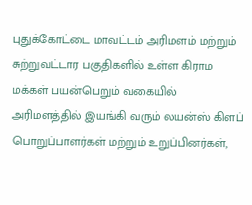புதுக்கோட்டை மாவட்டம் அரிமளம் மற்றும் சுற்றுவட்டார பகுதிகளில் உள்ள கிராம மக்கள் பயன்பெறும் வகையில் அரிமளத்தில் இயங்கி வரும் லயன்ஸ் கிளப் பொறுப்பாளர்கள் மற்றும் உறுப்பினர்கள்,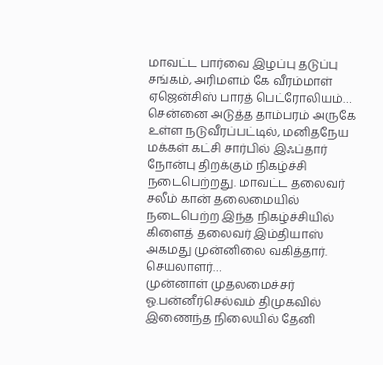மாவட்ட பார்வை இழப்பு தடுப்பு சங்கம், அரிமளம் கே வீரம்மாள் ஏஜென்சிஸ் பாரத் பெட்ரோலியம்…
சென்னை அடுத்த தாம்பரம் அருகே உள்ள நடுவீரப்பட்டில், மனிதநேய மக்கள் கட்சி சார்பில் இஃப்தார் நோன்பு திறக்கும் நிகழ்ச்சி நடைபெற்றது. மாவட்ட தலைவர் சலீம் கான் தலைமையில் நடைபெற்ற இந்த நிகழ்ச்சியில் கிளைத் தலைவர் இம்தியாஸ் அகமது முன்னிலை வகித்தார். செயலாளர்…
முன்னாள் முதலமைச்சர் ஓ.பன்னீர்செல்வம் திமுகவில் இணைந்த நிலையில் தேனி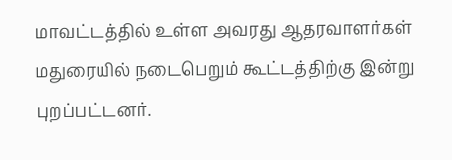மாவட்டத்தில் உள்ள அவரது ஆதரவாளர்கள் மதுரையில் நடைபெறும் கூட்டத்திற்கு இன்று புறப்பட்டனர்.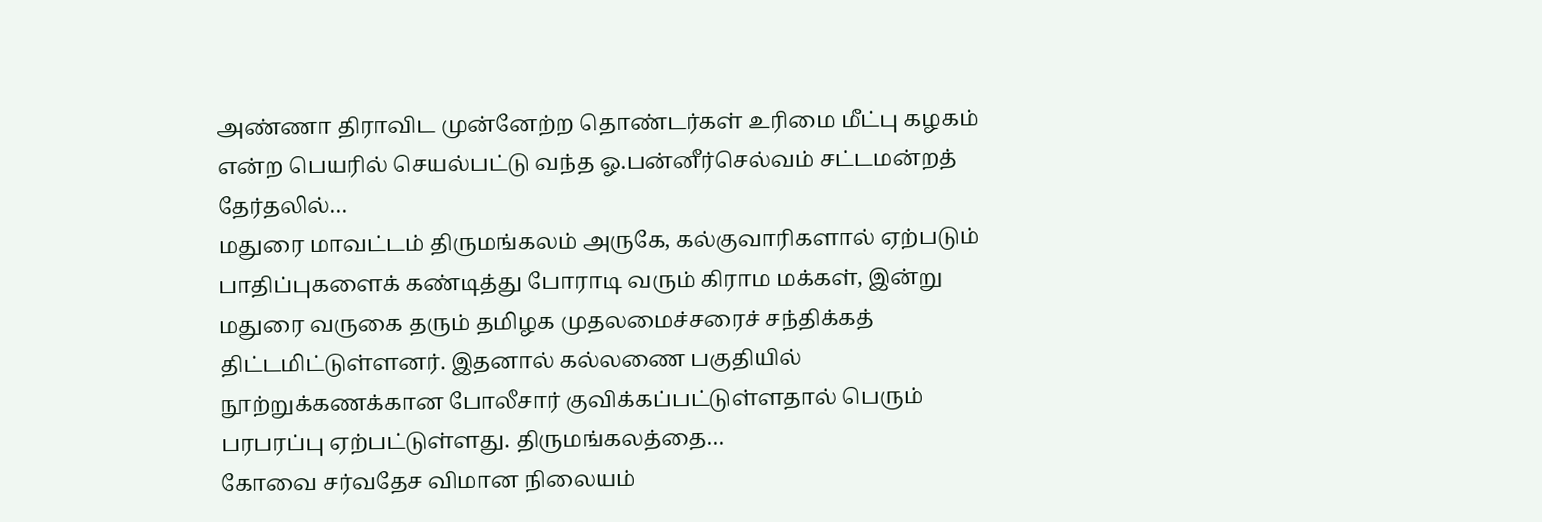அண்ணா திராவிட முன்னேற்ற தொண்டர்கள் உரிமை மீட்பு கழகம் என்ற பெயரில் செயல்பட்டு வந்த ஓ.பன்னீர்செல்வம் சட்டமன்றத் தேர்தலில்…
மதுரை மாவட்டம் திருமங்கலம் அருகே, கல்குவாரிகளால் ஏற்படும் பாதிப்புகளைக் கண்டித்து போராடி வரும் கிராம மக்கள், இன்று மதுரை வருகை தரும் தமிழக முதலமைச்சரைச் சந்திக்கத் திட்டமிட்டுள்ளனர். இதனால் கல்லணை பகுதியில் நூற்றுக்கணக்கான போலீசார் குவிக்கப்பட்டுள்ளதால் பெரும் பரபரப்பு ஏற்பட்டுள்ளது. திருமங்கலத்தை…
கோவை சர்வதேச விமான நிலையம்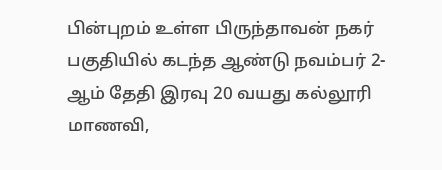பின்புறம் உள்ள பிருந்தாவன் நகர் பகுதியில் கடந்த ஆண்டு நவம்பர் 2-ஆம் தேதி இரவு 20 வயது கல்லூரி மாணவி,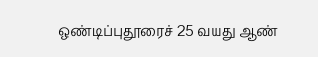ஒண்டிப்புதூரைச் 25 வயது ஆண்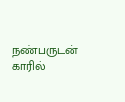நண்பருடன் காரில்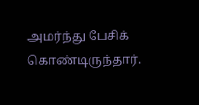அமர்ந்து பேசிக் கொண்டிருந்தார்.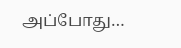அப்போது…